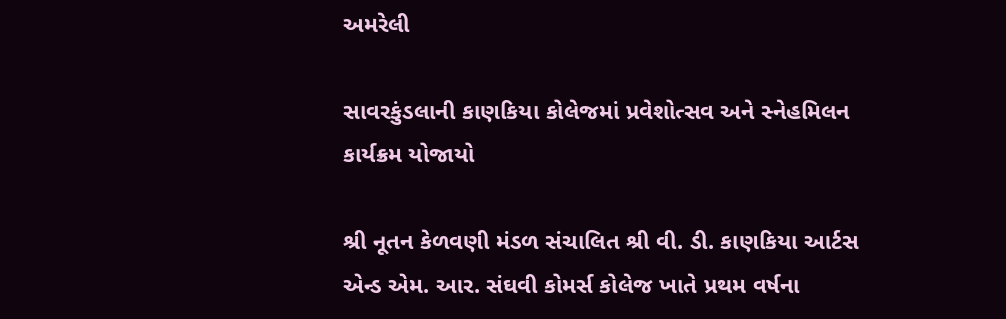અમરેલી

સાવરકુંડલાની કાણકિયા કોલેજમાં પ્રવેશોત્સવ અને સ્નેહમિલન કાર્યક્રમ યોજાયો

શ્રી નૂતન કેળવણી મંડળ સંચાલિત શ્રી વી. ડી. કાણકિયા આર્ટસ એન્ડ એમ. આર. સંઘવી કોમર્સ કોલેજ ખાતે પ્રથમ વર્ષના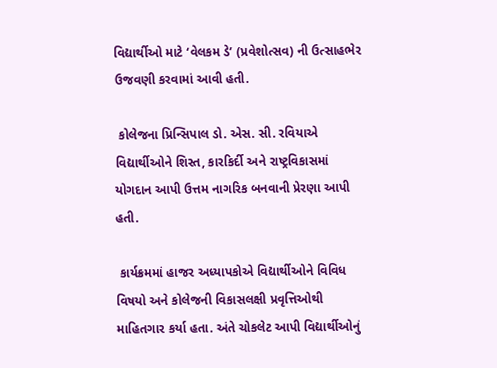વિદ્યાર્થીઓ માટે ‘વેલકમ ડે’ (પ્રવેશોત્સવ) ની ઉત્સાહભેર ઉજવણી કરવામાં આવી હતી.

 કોલેજના પ્રિન્સિપાલ ડો. એસ. સી. રવિયાએ વિદ્યાર્થીઓને શિસ્ત, કારકિર્દી અને રાષ્ટ્રવિકાસમાં યોગદાન આપી ઉત્તમ નાગરિક બનવાની પ્રેરણા આપી હતી.

 કાર્યક્રમમાં હાજર અધ્યાપકોએ વિદ્યાર્થીઓને વિવિધ વિષયો અને કોલેજની વિકાસલક્ષી પ્રવૃત્તિઓથી માહિતગાર કર્યા હતા. અંતે ચોકલેટ આપી વિદ્યાર્થીઓનું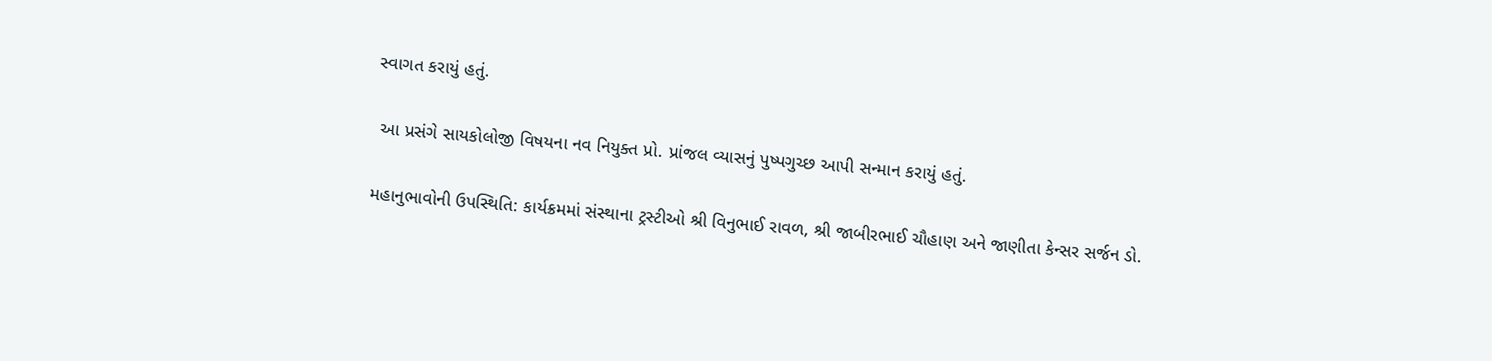સ્વાગત કરાયું હતું.

 આ પ્રસંગે સાયકોલોજી વિષયના નવ નિયુક્ત પ્રો. પ્રાંજલ વ્યાસનું પુષ્પગુચ્છ આપી સન્માન કરાયું હતું.

મહાનુભાવોની ઉપસ્થિતિ: કાર્યક્રમમાં સંસ્થાના ટ્રસ્ટીઓ શ્રી વિનુભાઈ રાવળ, શ્રી જાબીરભાઈ ચૌહાણ અને જાણીતા કેન્સર સર્જન ડો.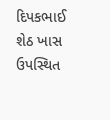દિપકભાઈ શેઠ ખાસ ઉપસ્થિત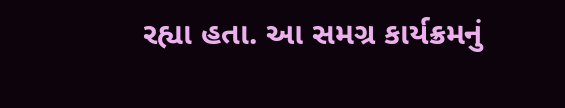રહ્યા હતા. આ સમગ્ર કાર્યક્રમનું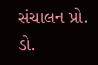સંચાલન પ્રો. ડો.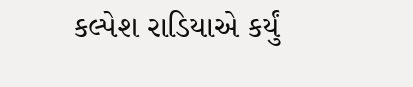કલ્પેશ રાડિયાએ કર્યું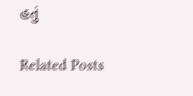હતું

Related Posts